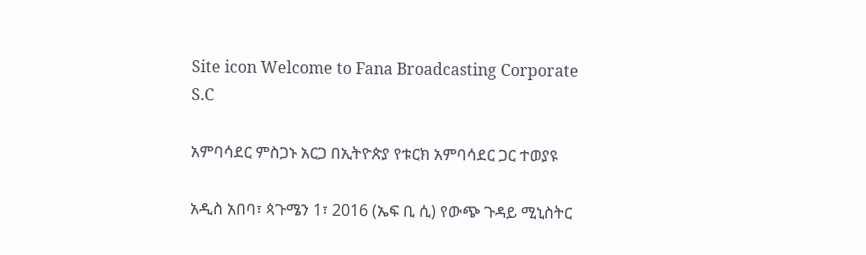Site icon Welcome to Fana Broadcasting Corporate S.C

አምባሳደር ምስጋኑ አርጋ በኢትዮጵያ የቱርክ አምባሳደር ጋር ተወያዩ

አዲስ አበባ፣ ጳጉሜን 1፣ 2016 (ኤፍ ቢ ሲ) የውጭ ጉዳይ ሚኒስትር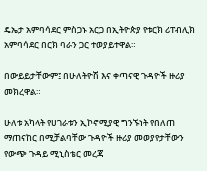ዴኤታ አምባሳደር ምስጋኑ አርጋ በኢትዮጵያ የቱርክ ሪፐብሊክ አምባሳደር በርክ ባራን ጋር ተወያይተዋል።

በውይይታቸውም፤ በሁለትዮሽ እና ቀጣናዊ ጉዳዮች ዙሪያ መክረዋል።

ሁለቱ አካላት የሀገራቱን ኢኮኖሚያዊ ግንኙነት የበለጠ ማጠናከር በሚቻልባቸው ጉዳዮች ዙሪያ መወያየታቸውን የውጭ ጉዳይ ሚኒስቴር መረጃ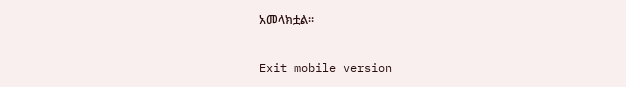አመላክቷል።

Exit mobile version